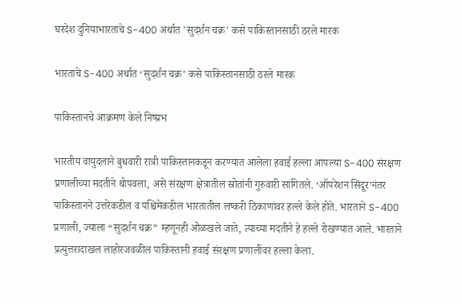घरदेश दुनियाभारताचे S-400 अर्थात 'सुदर्शन चक्र' कसे पाकिस्तानसाठी ठरले मारक

भारताचे S-400 अर्थात ‘सुदर्शन चक्र’ कसे पाकिस्तानसाठी ठरले मारक

पाकिस्तानचे आक्रमण केले निष्प्रभ

भारतीय वायुदलाने बुधवारी रात्री पाकिस्तानकडून करण्यात आलेला हवाई हल्ला आपल्या S-400 संरक्षण प्रणालीच्या मदतीने थोपवला, असे संरक्षण क्षेत्रातील स्रोतांनी गुरुवारी सांगितले. ‘ऑपरेशन सिंदूर’नंतर पाकिस्तानने उत्तरेकडील व पश्चिमेकडील भारतातील लष्करी ठिकाणांवर हल्ले केले होते. भारताने S-400 प्रणाली, ज्याला “सुदर्शन चक्र” म्हणूनही ओळखले जाते, त्याच्या मदतीने हे हल्ले रोखण्यात आले. भारताने प्रत्युत्तरादाखल लाहोरजवळील पाकिस्तानी हवाई संरक्षण प्रणालींवर हल्ला केला.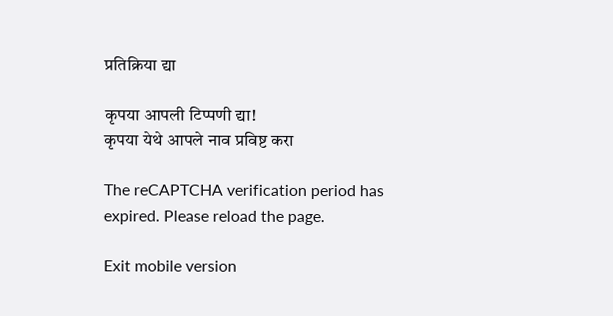प्रतिक्रिया द्या

कृपया आपली टिप्पणी द्या!
कृपया येथे आपले नाव प्रविष्ट करा

The reCAPTCHA verification period has expired. Please reload the page.

Exit mobile version